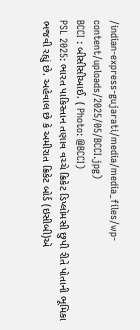/indian-express-gujarati/media/media_files/wp-content/uploads/2025/05/BCCI.jpg)
BCCI : બીસીસીઆઈ. ( Photo: @BCCI)
PSL 2025: ભારત પાકિસ્તાન તણાવ વચ્ચે ક્રિકેટ ડિપ્લોમસી છુપી રીતે પોતાની ભૂમિકા ભજવી રહ્યું છે. અહેવાલ છે કે અમીરાત ક્રિકેટ બોર્ડ (ઇસીબી)એ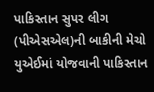પાકિસ્તાન સુપર લીગ (પીએસએલ)ની બાકીની મેચો યુએઈમાં યોજવાની પાકિસ્તાન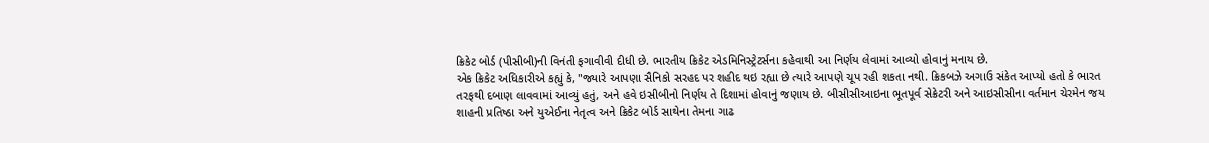ક્રિકેટ બોર્ડ (પીસીબી)ની વિનંતી ફગાવીવી દીધી છે. ભારતીય ક્રિકેટ એડમિનિસ્ટ્રેટર્સના કહેવાથી આ નિર્ણય લેવામાં આવ્યો હોવાનું મનાય છે.
એક ક્રિકેટ અધિકારીએ કહ્યું કે, "જ્યારે આપણા સૈનિકો સરહદ પર શહીદ થઇ રહ્યા છે ત્યારે આપણે ચૂપ રહી શકતા નથી. ક્રિકબઝે અગાઉ સંકેત આપ્યો હતો કે ભારત તરફથી દબાણ લાવવામાં આવ્યું હતું, અને હવે ઇસીબીનો નિર્ણય તે દિશામાં હોવાનું જણાય છે. બીસીસીઆઇના ભૂતપૂર્વ સેક્રેટરી અને આઇસીસીના વર્તમાન ચેરમેન જય શાહની પ્રતિષ્ઠા અને યુએઈના નેતૃત્વ અને ક્રિકેટ બોર્ડ સાથેના તેમના ગાઢ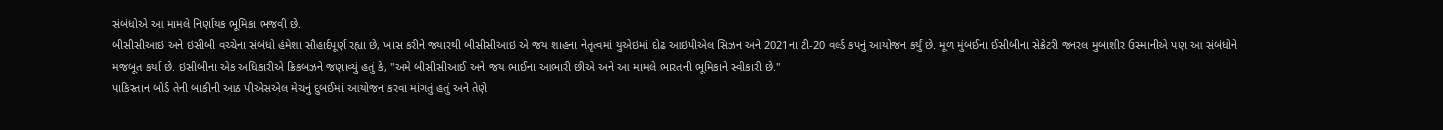સંબંધોએ આ મામલે નિર્ણાયક ભૂમિકા ભજવી છે.
બીસીસીઆઇ અને ઇસીબી વચ્ચેના સંબંધો હંમેશા સૌહાર્દપૂર્ણ રહ્યા છે, ખાસ કરીને જ્યારથી બીસીસીઆઇ એ જય શાહના નેતૃત્વમાં યુએઇમાં દોઢ આઇપીએલ સિઝન અને 2021ના ટી-20 વર્લ્ડ કપનું આયોજન કર્યું છે. મૂળ મુંબઈના ઈસીબીના સેક્રેટરી જનરલ મુબાશીર ઉસ્માનીએ પણ આ સંબંધોને મજબૂત કર્યા છે. ઇસીબીના એક અધિકારીએ ક્રિકબઝને જણાવ્યું હતું કે, "અમે બીસીસીઆઈ અને જય ભાઈના આભારી છીએ અને આ મામલે ભારતની ભૂમિકાને સ્વીકારી છે."
પાકિસ્તાન બોર્ડ તેની બાકીની આઠ પીએસએલ મેચનું દુબઈમાં આયોજન કરવા માંગતું હતું અને તેણે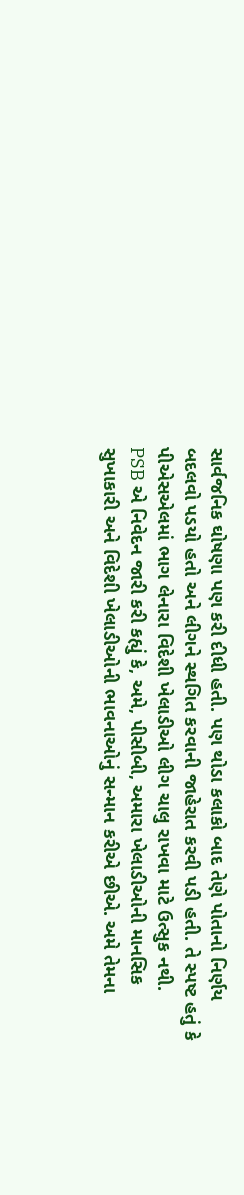સાર્વજનિક ઘોષણા પણ કરી દીધી હતી. પણ થોડા કલાકો બાદ તેણે પોતાનો નિર્ણય બદલવો પડયો હતો અને લીગને સ્થગિત કરવાની જાહેરાત કરવી પડી હતી. તે સ્પષ્ટ હતું કે પીએસએલમાં ભાગ લેનારા વિદેશી ખેલાડીઓ લીગ ચાલુ રાખવા માટે ઉત્સુક નથી.
PSB એ નિવેદન જારી કરી કહ્યું કે, અમે, પીસીબી, અમારા ખેલાડીઓની માનસિક સુખાકારી અને વિદેશી ખેલાડીઓની ભાવનાઓનું સન્માન કરીએ છીએ. અમે તેમના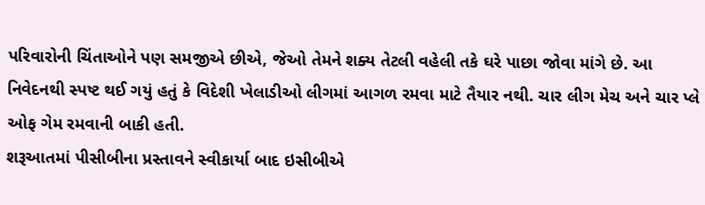પરિવારોની ચિંતાઓને પણ સમજીએ છીએ, જેઓ તેમને શક્ય તેટલી વહેલી તકે ઘરે પાછા જોવા માંગે છે. આ નિવેદનથી સ્પષ્ટ થઈ ગયું હતું કે વિદેશી ખેલાડીઓ લીગમાં આગળ રમવા માટે તૈયાર નથી. ચાર લીગ મેચ અને ચાર પ્લે ઓફ ગેમ રમવાની બાકી હતી.
શરૂઆતમાં પીસીબીના પ્રસ્તાવને સ્વીકાર્યા બાદ ઇસીબીએ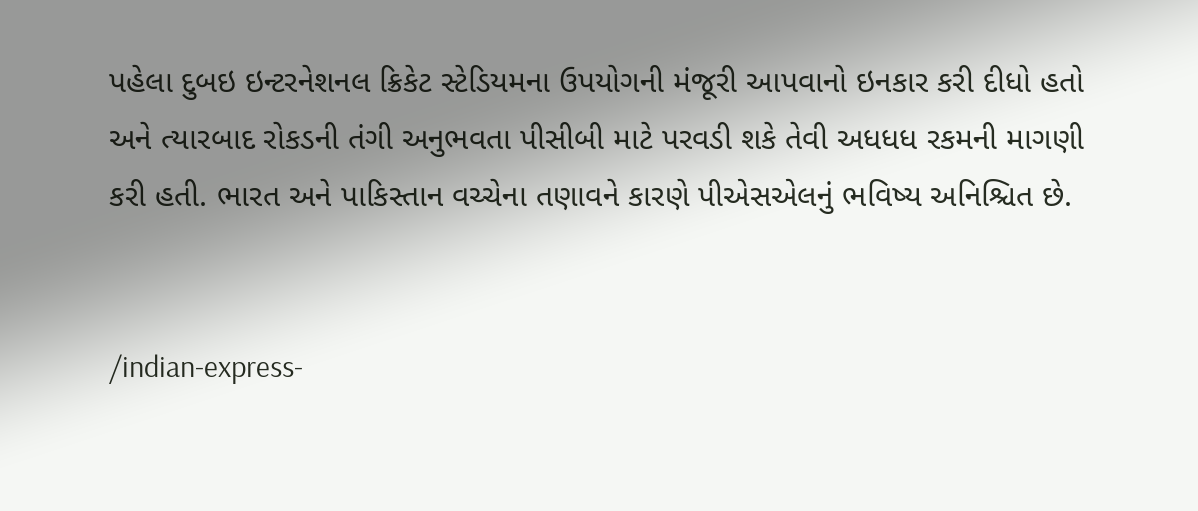પહેલા દુબઇ ઇન્ટરનેશનલ ક્રિકેટ સ્ટેડિયમના ઉપયોગની મંજૂરી આપવાનો ઇનકાર કરી દીધો હતો અને ત્યારબાદ રોકડની તંગી અનુભવતા પીસીબી માટે પરવડી શકે તેવી અધધધ રકમની માગણી કરી હતી. ભારત અને પાકિસ્તાન વચ્ચેના તણાવને કારણે પીએસએલનું ભવિષ્ય અનિશ્ચિત છે.


/indian-express-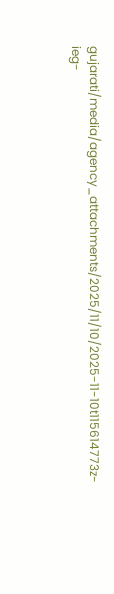gujarati/media/agency_attachments/2025/11/10/2025-11-10t115614773z-ieg-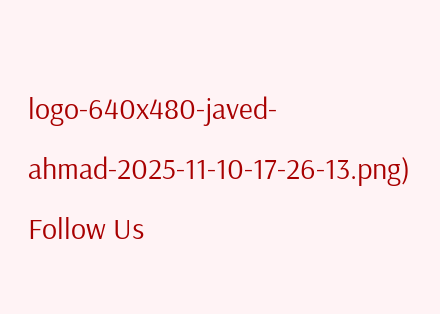logo-640x480-javed-ahmad-2025-11-10-17-26-13.png)
Follow Us